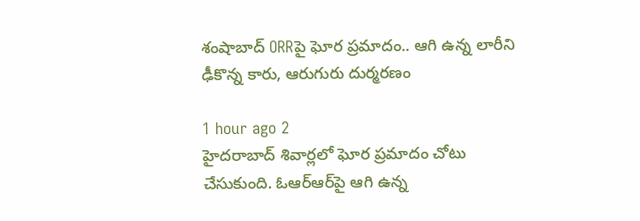శంషాబాద్ ORRపై ఘోర ప్రమాదం.. ఆగి ఉన్న లారీని ఢీకొన్న కారు, ఆరుగురు దుర్మరణం

1 hour ago 2
హైదరాబాద్ శివార్లలో ఘోర ప్రమాదం చోటు చేసుకుంది. ఓఆర్ఆర్‌పై ఆగి ఉన్న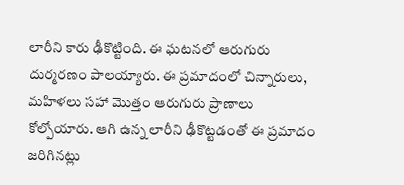లారీని కారు ఢీకొట్టింది. ఈ ఘటనలో ఆరుగురు దుర్మరణం పాలయ్యారు. ఈ ప్రమాదంలో చిన్నారులు, మహిళలు సహా మొత్తం ఆరుగురు ప్రాణాలు కోల్పోయారు. ఆగి ఉన్న లారీని ఢీకొట్టడంతో ఈ ప్రమాదం జరిగినట్లు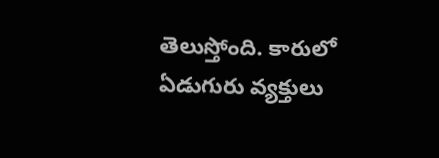తెలుస్తోంది. కారులో ఏడుగురు వ్యక్తులు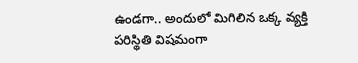ఉండగా.. అందులో మిగిలిన ఒక్క వ్యక్తి పరిస్థితి విషమంగా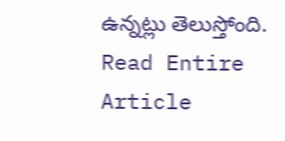ఉన్నట్లు తెలుస్తోంది.
Read Entire Article